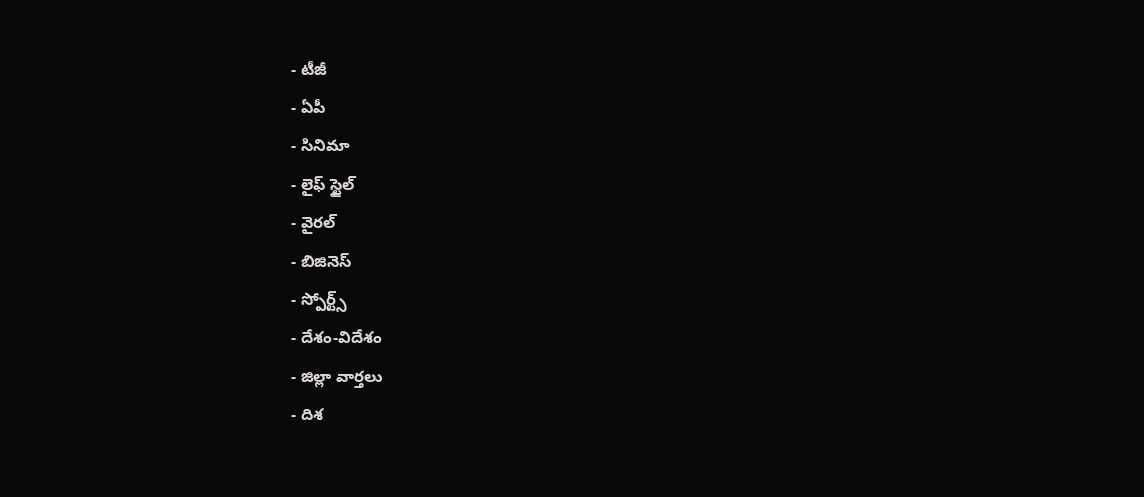- టీజీ
- ఏపీ
- సినిమా
- లైఫ్ స్టైల్
- వైరల్
- బిజినెస్
- స్పోర్ట్స్
- దేశం-విదేశం
- జిల్లా వార్తలు
- దిశ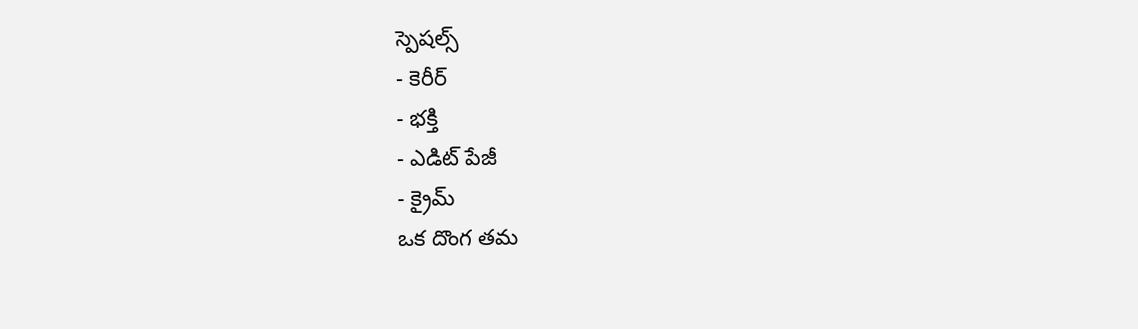స్పెషల్స్
- కెరీర్
- భక్తి
- ఎడిట్ పేజీ
- క్రైమ్
ఒక దొంగ తమ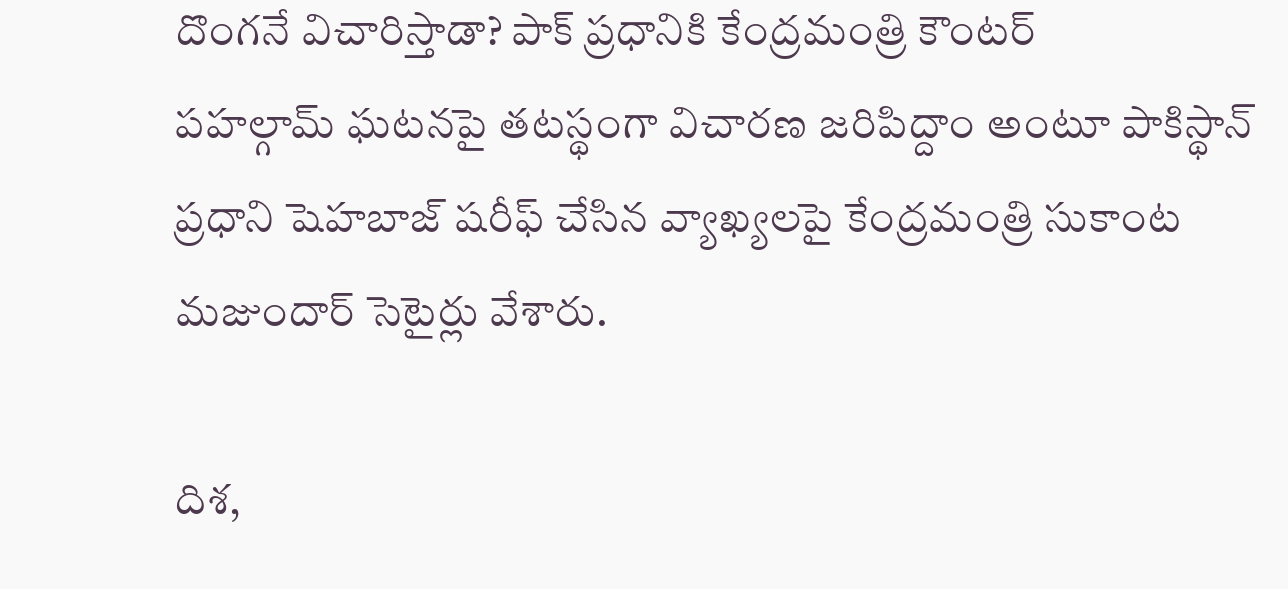దొంగనే విచారిస్తాడా? పాక్ ప్రధానికి కేంద్రమంత్రి కౌంటర్
పహల్గామ్ ఘటనపై తటస్థంగా విచారణ జరిపిద్దాం అంటూ పాకిస్థాన్ ప్రధాని షెహబాజ్ షరీఫ్ చేసిన వ్యాఖ్యలపై కేంద్రమంత్రి సుకాంట మజుందార్ సెటైర్లు వేశారు.

దిశ,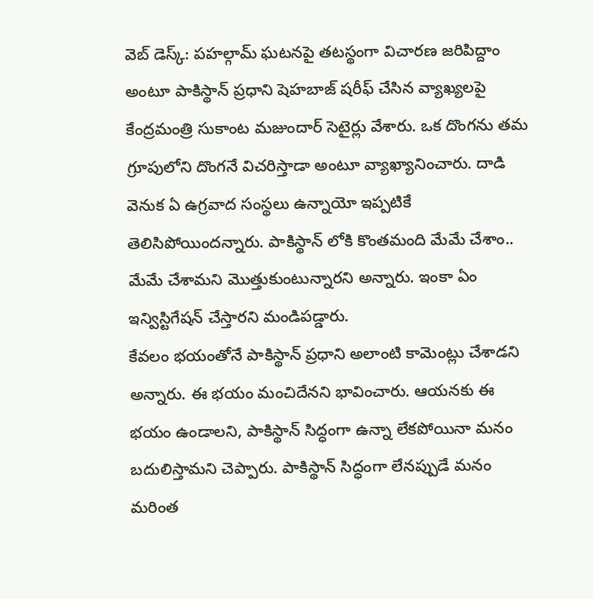వెబ్ డెస్క్: పహల్గామ్ ఘటనపై తటస్థంగా విచారణ జరిపిద్దాం అంటూ పాకిస్థాన్ ప్రధాని షెహబాజ్ షరీఫ్ చేసిన వ్యాఖ్యలపై కేంద్రమంత్రి సుకాంట మజుందార్ సెటైర్లు వేశారు. ఒక దొంగను తమ గ్రూపులోని దొంగనే విచరిస్తాడా అంటూ వ్యాఖ్యానించారు. దాడి వెనుక ఏ ఉగ్రవాద సంస్థలు ఉన్నాయో ఇప్పటికే తెలిసిపోయిందన్నారు. పాకిస్థాన్ లోకి కొంతమంది మేమే చేశాం.. మేమే చేశామని మొత్తుకుంటున్నారని అన్నారు. ఇంకా ఏం ఇన్విస్టిగేషన్ చేస్తారని మండిపడ్డారు.
కేవలం భయంతోనే పాకిస్థాన్ ప్రధాని అలాంటి కామెంట్లు చేశాడని అన్నారు. ఈ భయం మంచిదేనని భావించారు. ఆయనకు ఈ భయం ఉండాలని, పాకిస్థాన్ సిద్ధంగా ఉన్నా లేకపోయినా మనం బదులిస్తామని చెప్పారు. పాకిస్థాన్ సిద్ధంగా లేనప్పుడే మనం మరింత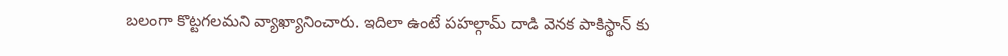బలంగా కొట్టగలమని వ్యాఖ్యానించారు. ఇదిలా ఉంటే పహల్గామ్ దాడి వెనక పాకిస్థాన్ కు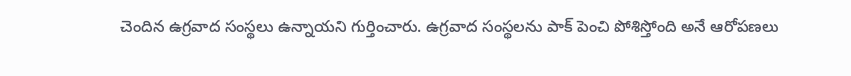చెందిన ఉగ్రవాద సంస్థలు ఉన్నాయని గుర్తించారు. ఉగ్రవాద సంస్థలను పాక్ పెంచి పోశిస్తోంది అనే ఆరోపణలు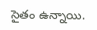సైతం ఉన్నాయి.